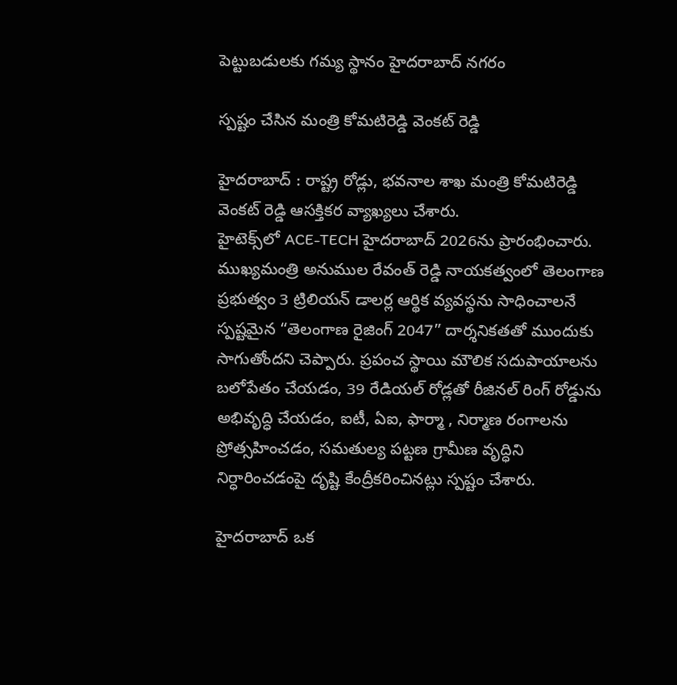పెట్టుబ‌డుల‌కు గ‌మ్య స్థానం హైద‌రాబాద్ న‌గ‌రం

స్ప‌ష్టం చేసిన మంత్రి కోమ‌టిరెడ్డి వెంక‌ట్ రెడ్డి

హైద‌రాబాద్ : రాష్ట్ర రోడ్లు, భ‌వ‌నాల శాఖ మంత్రి కోమ‌టిరెడ్డి వెంక‌ట్ రెడ్డి ఆస‌క్తిక‌ర వ్యాఖ్య‌లు చేశారు.
హైటెక్స్‌లో ACE-TECH హైదరాబాద్ 2026ను ప్రారంభించారు. ముఖ్యమంత్రి అనుముల రేవంత్ రెడ్డి నాయకత్వంలో తెలంగాణ ప్రభుత్వం 3 ట్రిలియన్ డాలర్ల ఆర్థిక వ్యవస్థను సాధించాలనే స్పష్టమైన “తెలంగాణ రైజింగ్ 2047” దార్శనికతతో ముందుకు సాగుతోంద‌ని చెప్పారు. ప్రపంచ స్థాయి మౌలిక సదుపాయాలను బలోపేతం చేయడం, 39 రేడియల్ రోడ్లతో రీజినల్ రింగ్ రోడ్డును అభివృద్ధి చేయడం, ఐటీ, ఏఐ, ఫార్మా , నిర్మాణ రంగాలను ప్రోత్సహించడం, సమతుల్య పట్టణ గ్రామీణ వృద్ధిని నిర్ధారించడంపై దృష్టి కేంద్రీకరించిన‌ట్లు స్ప‌ష్టం చేశారు.

హైదరాబాద్ ఒక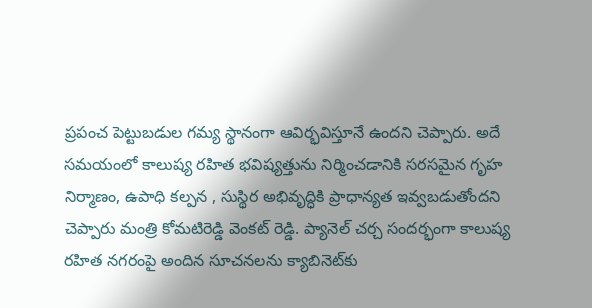ప్రపంచ పెట్టుబడుల గమ్య స్థానంగా ఆవిర్భవిస్తూనే ఉంద‌ని చెప్పారు. అదే సమయంలో కాలుష్య రహిత భవిష్యత్తును నిర్మించడానికి సరసమైన గృహ నిర్మాణం, ఉపాధి కల్పన , సుస్థిర అభివృద్ధికి ప్రాధాన్యత ఇవ్వబడుతోంద‌ని చెప్పారు మంత్రి కోమ‌టిరెడ్డి వెంక‌ట్ రెడ్డి. ప్యానెల్ చర్చ సందర్భంగా కాలుష్య రహిత నగరంపై అందిన సూచనలను క్యాబినెట్‌కు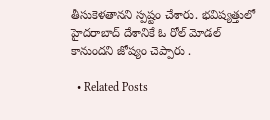తీసుకెళ‌తాన‌ని స్ప‌ష్టం చేశారు. భ‌విష్య‌త్తులో హైద‌రాబాద్ దేశానికే ఓ రోల్ మోడ‌ల్ కానుంద‌ని జోష్యం చెప్పారు .

  • Related Posts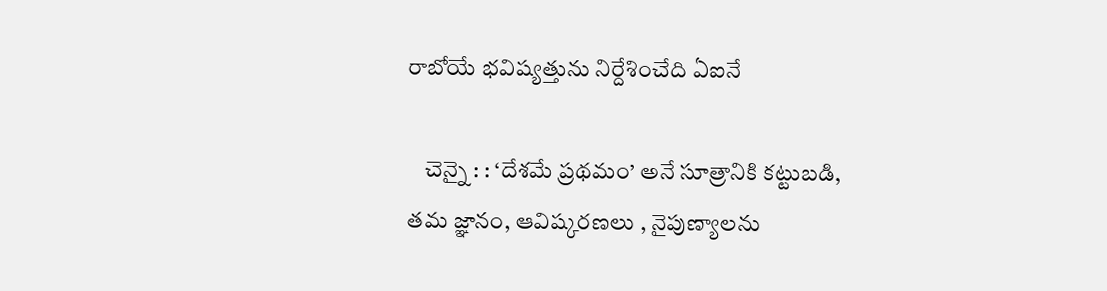రాబోయే భ‌విష్య‌త్తును నిర్దేశించేది ఏఐనే

    చెన్నై : : ‘దేశమే ప్రథమం’ అనే సూత్రానికి కట్టుబడి, తమ జ్ఞానం, ఆవిష్కరణలు , నైపుణ్యాలను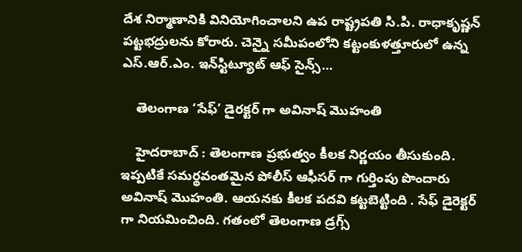దేశ నిర్మాణానికి వినియోగించాలని ఉప రాష్ట్రపతి సి.పి. రాధాకృష్ణన్ పట్టభద్రులను కోరారు. చెన్నై సమీపంలోని కట్టంకుళత్తూరులో ఉన్న ఎస్.ఆర్.ఎం. ఇన్‌స్టిట్యూట్ ఆఫ్ సైన్స్…

    తెలంగాణ ‘సేఫ్’ డైర‌క్ట‌ర్ గా అవినాష్ మొహంతి

    హైద‌రాబాద్ : తెలంగాణ ప్ర‌భుత్వం కీల‌క నిర్ణ‌యం తీసుకుంది. ఇప్ప‌టికే స‌మ‌ర్థ‌వంత‌మైన పోలీస్ ఆఫీస‌ర్ గా గుర్తింపు పొందారు అవినాష్ మొహంతి. ఆయ‌న‌కు కీల‌క ప‌ద‌వి క‌ట్ట‌బెట్టింది . సేఫ్ డైరెక్ట‌ర్ గా నియ‌మించింది. గతంలో తెలంగాణ డ్రగ్స్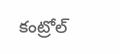కంట్రోల్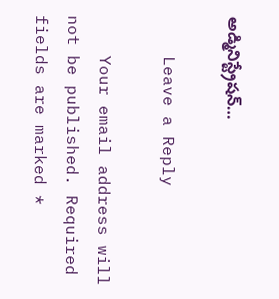అడ్మినిస్ట్రేషన్…

    Leave a Reply

    Your email address will not be published. Required fields are marked *